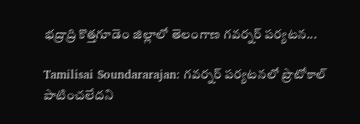భద్రాద్రి కొత్తగూడెం జిల్లాలో తెలంగాణ గవర్నర్ పర్యటన...

Tamilisai Soundararajan: గవర్నర్ పర్యటనలో ప్రొటోకాల్ పాటించలేదని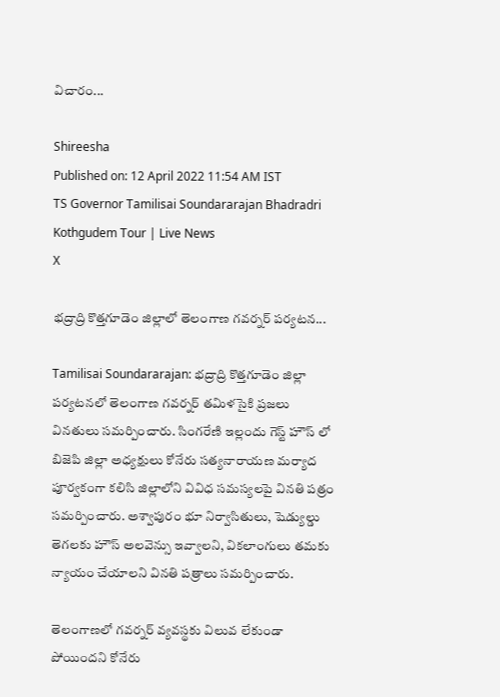విచారం...

Shireesha
Published on: 12 April 2022 11:54 AM IST
TS Governor Tamilisai Soundararajan Bhadradri Kothgudem Tour | Live News
X

భద్రాద్రి కొత్తగూడెం జిల్లాలో తెలంగాణ గవర్నర్ పర్యటన...

Tamilisai Soundararajan: భద్రాద్రి కొత్తగూడెం జిల్లా పర్యటనలో తెలంగాణ గవర్నర్ తమిళసైకి ప్రజలు వినతులు సమర్పించారు. సింగరేణి ఇల్లందు గెస్ట్ హౌస్ లో బిజెపి జిల్లా అధ్యక్షులు కోనేరు సత్యనారాయణ మర్యాద పూర్వకంగా కలిసి జిల్లాలోని వివిధ సమస్యలపై వినతి పత్రం సమర్పించారు. అశ్వాపురం భూ నిర్వాసితులు, షెడ్యుల్డు తెగలకు హౌస్ అలవెన్సు ఇవ్వాలని, వికలాంగులు తమకు న్యాయం చేయాలని వినతి పత్రాలు సమర్పించారు.

తెలంగాణలో గవర్నర్ వ్యవస్థకు విలువ లేకుండా పోయిందని కోనేరు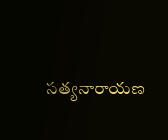సత్యనారాయణ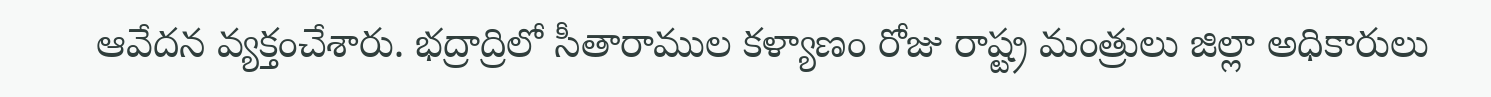ఆవేదన వ్యక్తంచేశారు. భద్రాద్రిలో సీతారాముల కళ్యాణం రోజు రాష్ట్ర మంత్రులు జిల్లా అధికారులు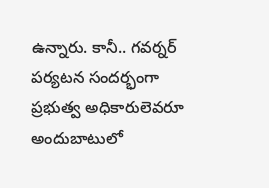ఉన్నారు. కానీ.. గవర్నర్ పర్యటన సందర్భంగా ప్రభుత్వ అధికారులెవరూ అందుబాటులో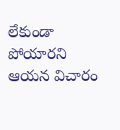లేకుండా పోయారని ఆయన విచారం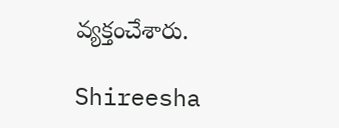వ్యక్తంచేశారు.

Shireesha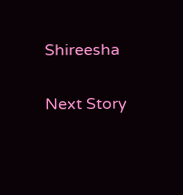Shireesha

Next Story